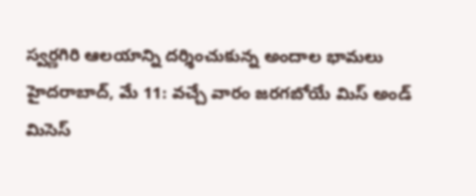స్వర్ణగిరి ఆలయాన్ని దర్శించుకున్న అందాల భామలు
హైదరాబాద్, మే 11: వచ్చే వారం జరగబోయే మిస్ అండ్ మిసెస్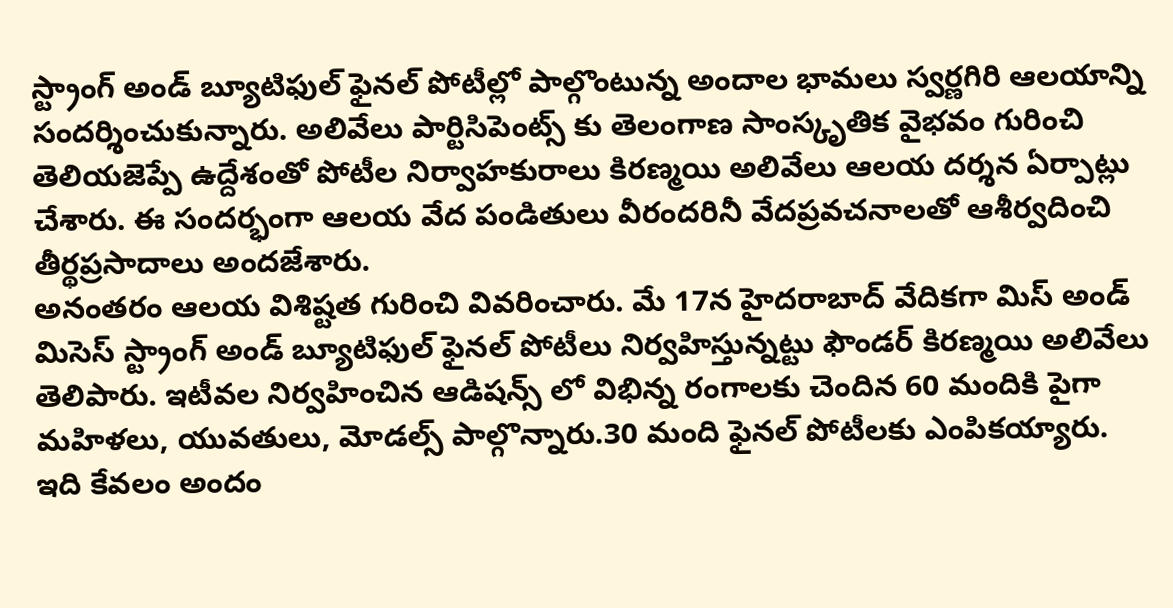స్ట్రాంగ్ అండ్ బ్యూటిఫుల్ ఫైనల్ పోటీల్లో పాల్గొంటున్న అందాల భామలు స్వర్ణగిరి ఆలయాన్ని సందర్శించుకున్నారు. అలివేలు పార్టిసిపెంట్స్ కు తెలంగాణ సాంస్కృతిక వైభవం గురించి తెలియజెప్పే ఉద్దేశంతో పోటీల నిర్వాహకురాలు కిరణ్మయి అలివేలు ఆలయ దర్శన ఏర్పాట్లు చేశారు. ఈ సందర్భంగా ఆలయ వేద పండితులు వీరందరినీ వేదప్రవచనాలతో ఆశీర్వదించి తీర్థప్రసాదాలు అందజేశారు.
అనంతరం ఆలయ విశిష్టత గురించి వివరించారు. మే 17న హైదరాబాద్ వేదికగా మిస్ అండ్ మిసెస్ స్ట్రాంగ్ అండ్ బ్యూటిఫుల్ ఫైనల్ పోటీలు నిర్వహిస్తున్నట్టు ఫౌండర్ కిరణ్మయి అలివేలు తెలిపారు. ఇటీవల నిర్వహించిన ఆడిషన్స్ లో విభిన్న రంగాలకు చెందిన 60 మందికి పైగా మహిళలు, యువతులు, మోడల్స్ పాల్గొన్నారు.30 మంది ఫైనల్ పోటీలకు ఎంపికయ్యారు. ఇది కేవలం అందం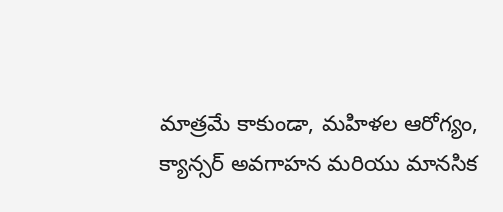మాత్రమే కాకుండా, మహిళల ఆరోగ్యం, క్యాన్సర్ అవగాహన మరియు మానసిక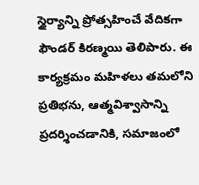స్థైర్యాన్ని ప్రోత్సహించే వేదికగా ఫౌండర్ కిరణ్మయి తెలిపారు. ఈ కార్యక్రమం మహిళలు తమలోని ప్రతిభను, ఆత్మవిశ్వాసాన్ని ప్రదర్శించడానికి, సమాజంలో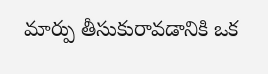మార్పు తీసుకురావడానికి ఒక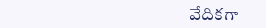వేదికగా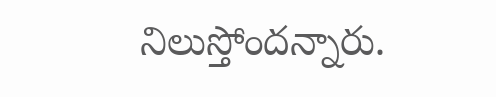నిలుస్తోందన్నారు.